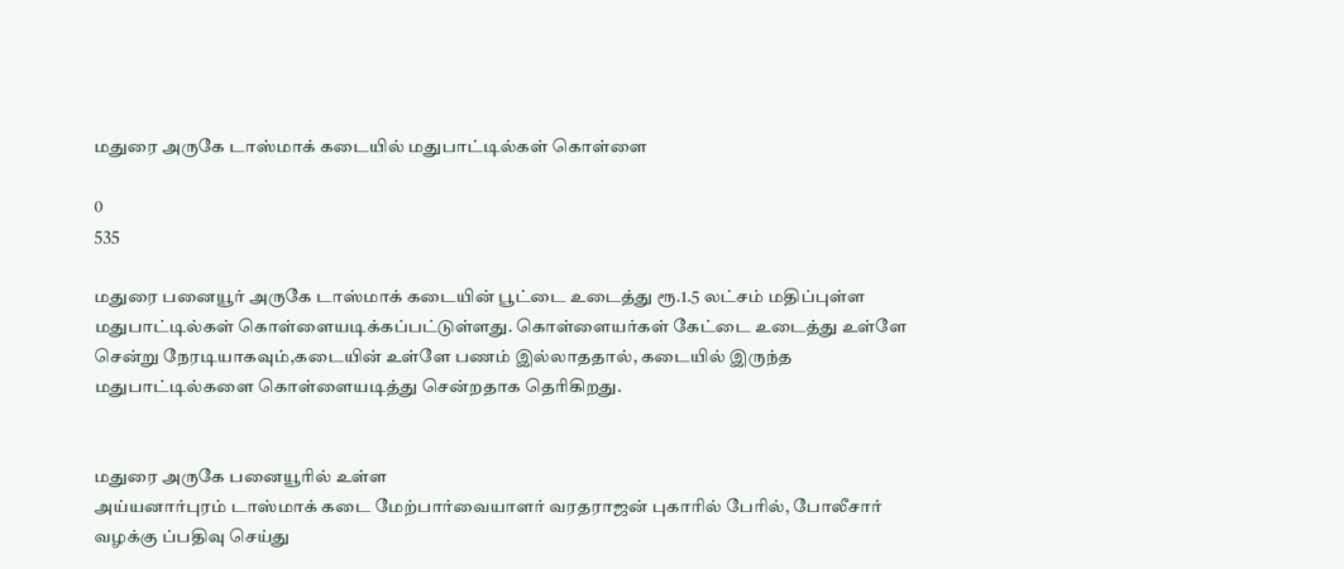மதுரை அருகே டாஸ்மாக் கடையில் மதுபாட்டில்கள் கொள்ளை

0
535

மதுரை பனையூர் அருகே டாஸ்மாக் கடையின் பூட்டை உடைத்து ரூ.1.5 லட்சம் மதிப்புள்ள மதுபாட்டில்கள் கொள்ளையடிக்கப்பட்டுள்ளது. கொள்ளையர்கள் கேட்டை உடைத்து உள்ளே சென்று நேரடியாகவும்,கடையின் உள்ளே பணம் இல்லாததால், கடையில் இருந்த மதுபாட்டில்களை கொள்ளையடித்து சென்றதாக தெரிகிறது.


மதுரை அருகே பனையூரில் உள்ள
அய்யனார்புரம் டாஸ்மாக் கடை மேற்பார்வையாளர் வரதராஜன் புகாரில் பேரில், போலீசார் வழக்கு ப்பதிவு செய்து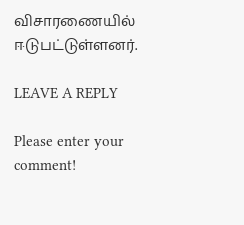விசாரணையில் ஈடுபட்டுள்ளனர்.

LEAVE A REPLY

Please enter your comment!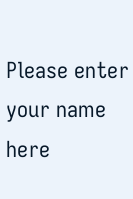Please enter your name here